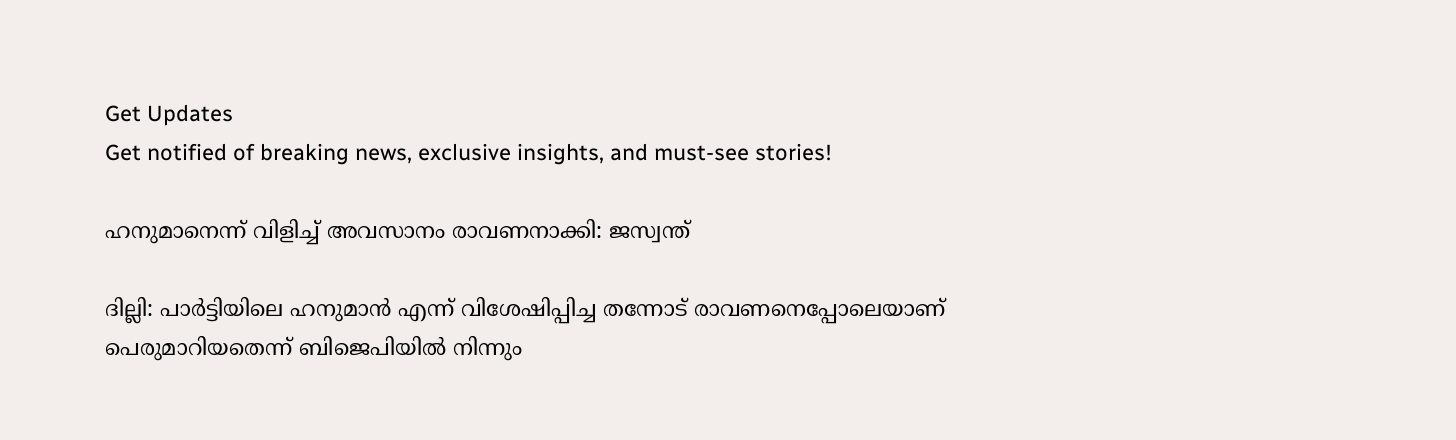Get Updates
Get notified of breaking news, exclusive insights, and must-see stories!

ഹനുമാനെന്ന് വിളിച്ച് അവസാനം രാവണനാക്കി: ജസ്വന്ത്

ദില്ലി: പാര്‍ട്ടിയിലെ ഹനുമാന്‍ എന്ന് വിശേഷിപ്പിച്ച തന്നോട് രാവണനെപ്പോലെയാണ് പെരുമാറിയതെന്ന് ബിജെപിയില്‍ നിന്നും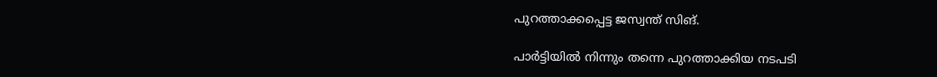പുറത്താക്കപ്പെട്ട ജസ്വന്ത് സിങ്.

പാര്‍ട്ടിയില്‍ നിന്നും തന്നെ പുറത്താക്കിയ നടപടി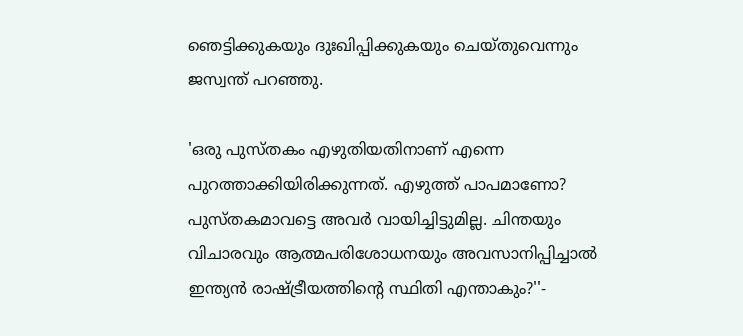ഞെട്ടിക്കുകയും ദുഃഖിപ്പിക്കുകയും ചെയ്‌തുവെന്നും ജസ്വന്ത്‌ പറഞ്ഞു.

'ഒരു പുസ്‌തകം എഴുതിയതിനാണ്‌ എന്നെ പുറത്താക്കിയിരിക്കുന്നത്‌. എഴുത്ത്‌ പാപമാണോ? പുസ്‌തകമാവട്ടെ അവര്‍ വായിച്ചിട്ടുമില്ല. ചിന്തയും വിചാരവും ആത്മപരിശോധനയും അവസാനിപ്പിച്ചാല്‍ ഇന്ത്യന്‍ രാഷ്ട്രീയത്തിന്റെ സ്ഥിതി എന്താകും?''-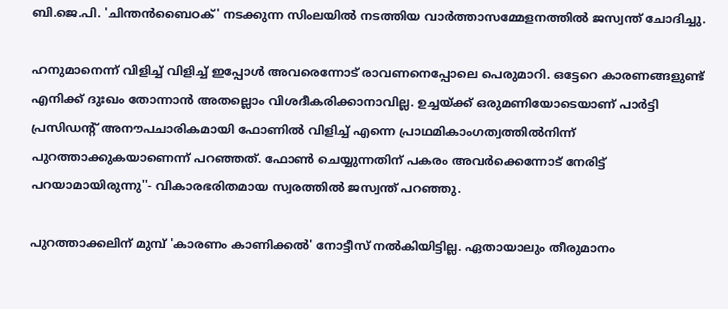ബി.ജെ.പി. 'ചിന്തന്‍ബൈഠക്‌' നടക്കുന്ന സിംലയില്‍ നടത്തിയ വാര്‍ത്താസമ്മേളനത്തില്‍ ജസ്വന്ത്‌ ചോദിച്ചു.

ഹനുമാനെന്ന് വിളിച്ച് വിളിച്ച് ഇപ്പോള്‍ അവരെന്നോട് രാവണനെപ്പോലെ പെരുമാറി. ഒട്ടേറെ കാരണങ്ങളുണ്ട്‌ എനിക്ക്‌ ദുഃഖം തോന്നാന്‍ അതല്ലൊം വിശദീകരിക്കാനാവില്ല. ഉച്ചയ്‌ക്ക്‌ ഒരുമണിയോടെയാണ്‌ പാര്‍ട്ടി പ്രസിഡന്റ്‌ അനൗപചാരികമായി ഫോണില്‍ വിളിച്ച്‌ എന്നെ പ്രാഥമികാംഗത്വത്തില്‍നിന്ന്‌ പുറത്താക്കുകയാണെന്ന്‌ പറഞ്ഞത്‌. ഫോണ്‍ ചെയ്യുന്നതിന്‌ പകരം അവര്‍ക്കെന്നോട്‌ നേരിട്ട്‌ പറയാമായിരുന്നു''- വികാരഭരിതമായ സ്വരത്തില്‍ ജസ്വന്ത്‌ പറഞ്ഞു.

പുറത്താക്കലിന്‌ മുമ്പ്‌ 'കാരണം കാണിക്കല്‍' നോട്ടീസ്‌ നല്‍കിയിട്ടില്ല. ഏതായാലും തീരുമാനം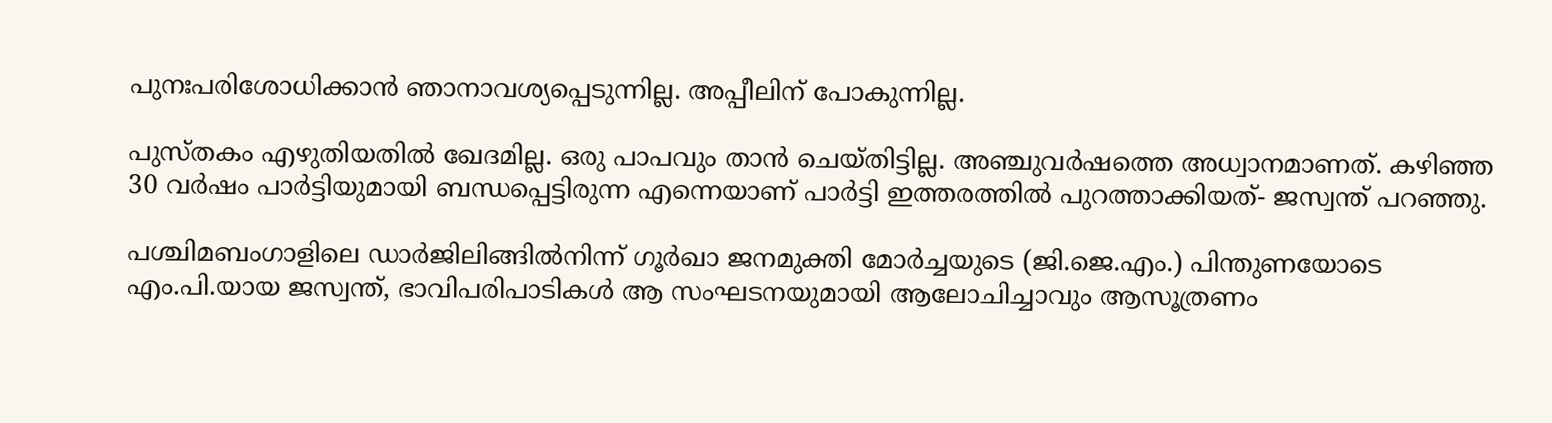പുനഃപരിശോധിക്കാന്‍ ഞാനാവശ്യപ്പെടുന്നില്ല. അപ്പീലിന്‌ പോകുന്നില്ല.

പുസ്‌തകം എഴുതിയതില്‍ ഖേദമില്ല. ഒരു പാപവും താന്‍ ചെയ്‌തിട്ടില്ല. അഞ്ചുവര്‍ഷത്തെ അധ്വാനമാണത്‌. കഴിഞ്ഞ 30 വര്‍ഷം പാര്‍ട്ടിയുമായി ബന്ധപ്പെട്ടിരുന്ന എന്നെയാണ്‌ പാര്‍ട്ടി ഇത്തരത്തില്‍ പുറത്താക്കിയത്‌- ജസ്വന്ത്‌ പറഞ്ഞു.

പശ്ചിമബംഗാളിലെ ഡാര്‍ജിലിങ്ങില്‍നിന്ന്‌ ഗൂര്‍ഖാ ജനമുക്തി മോര്‍ച്ചയുടെ (ജി.ജെ.എം.) പിന്തുണയോടെ എം.പി.യായ ജസ്വന്ത്‌, ഭാവിപരിപാടികള്‍ ആ സംഘടനയുമായി ആലോചിച്ചാവും ആസൂത്രണം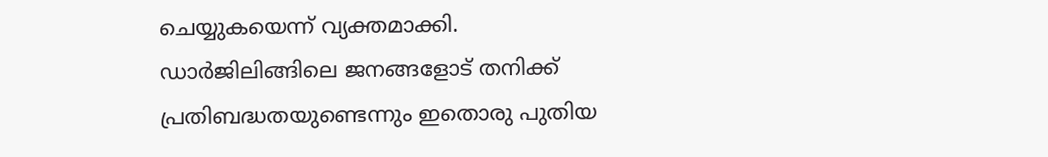ചെയ്യുകയെന്ന്‌ വ്യക്തമാക്കി. ഡാര്‍ജിലിങ്ങിലെ ജനങ്ങളോട്‌ തനിക്ക്‌ പ്രതിബദ്ധതയുണ്ടെന്നും ഇതൊരു പുതിയ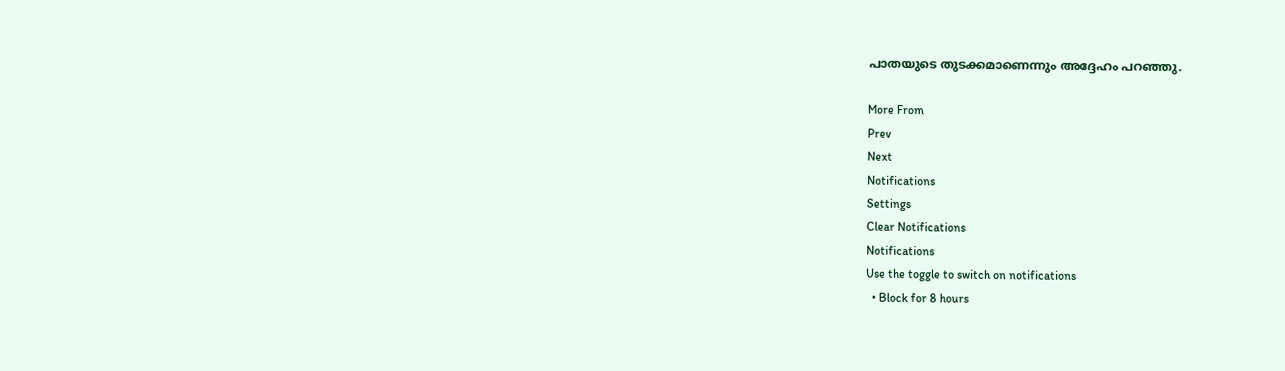പാതയുടെ തുടക്കമാണെന്നും അദ്ദേഹം പറഞ്ഞു.

More From
Prev
Next
Notifications
Settings
Clear Notifications
Notifications
Use the toggle to switch on notifications
  • Block for 8 hours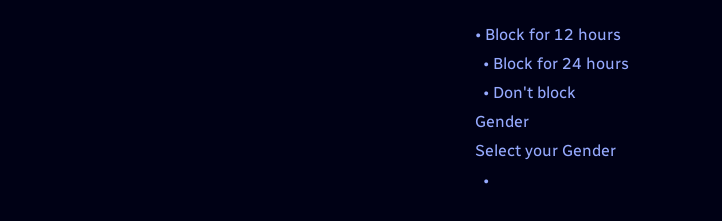• Block for 12 hours
  • Block for 24 hours
  • Don't block
Gender
Select your Gender
  •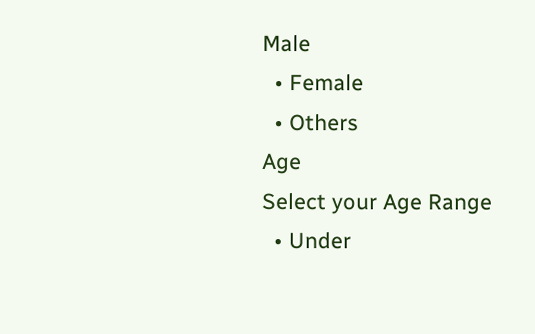Male
  • Female
  • Others
Age
Select your Age Range
  • Under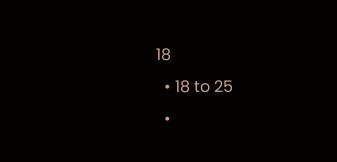18
  • 18 to 25
  •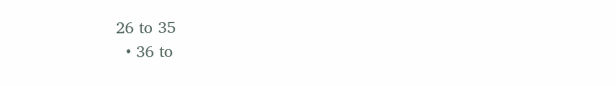26 to 35
  • 36 to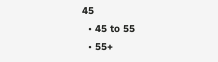45
  • 45 to 55
  • 55+